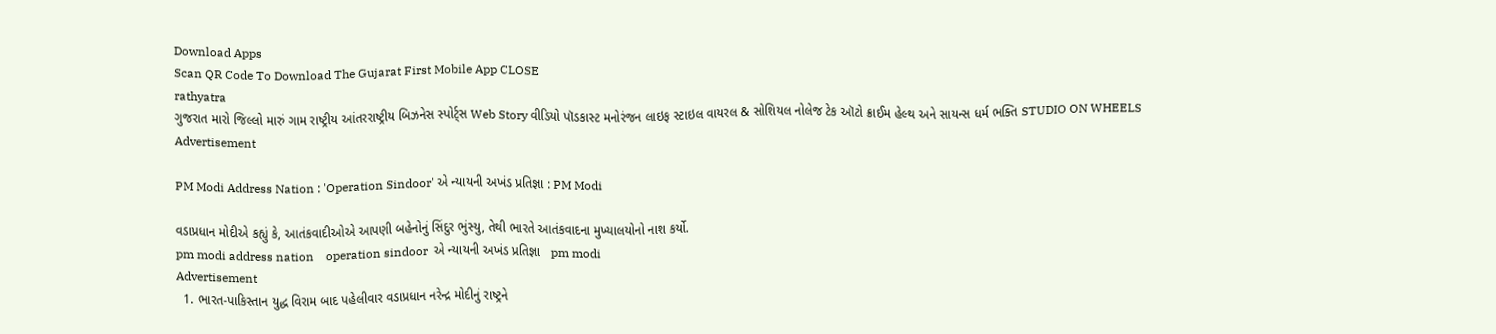Download Apps
Scan QR Code To Download The Gujarat First Mobile App CLOSE
rathyatra
ગુજરાત મારો જિલ્લો મારું ગામ રાષ્ટ્રીય આંતરરાષ્ટ્રીય બિઝનેસ સ્પોર્ટ્સ Web Story વીડિયો પૉડકાસ્ટ મનોરંજન લાઇફ સ્ટાઇલ વાયરલ & સોશિયલ નોલેજ ટેક ઑટો ક્રાઈમ હેલ્થ અને સાયન્સ ધર્મ ભક્તિ STUDIO ON WHEELS
Advertisement

PM Modi Address Nation : 'Operation Sindoor' એ ન્યાયની અખંડ પ્રતિજ્ઞા : PM Modi

વડાપ્રધાન મોદીએ કહ્યું કે, આતંકવાદીઓએ આપણી બહેનોનું સિંદુર ભુંસ્યુ, તેથી ભારતે આતંકવાદના મુખ્યાલયોનો નાશ કર્યો.
pm modi address nation    operation sindoor  એ ન્યાયની અખંડ પ્રતિજ્ઞા   pm modi
Advertisement
  1. ભારત-પાકિસ્તાન યુદ્ધ વિરામ બાદ પહેલીવાર વડાપ્રધાન નરેન્દ્ર મોદીનું રાષ્ટ્રને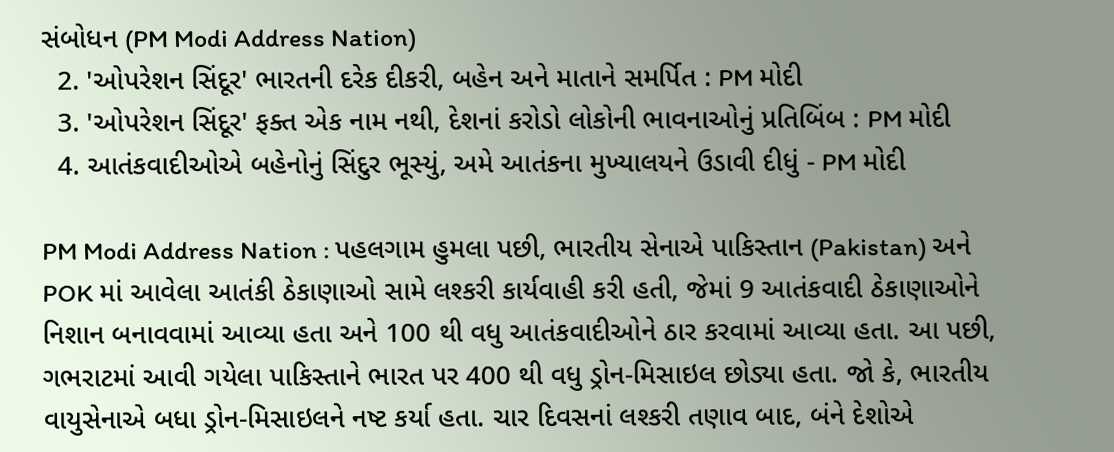સંબોધન (PM Modi Address Nation)
  2. 'ઓપરેશન સિંદૂર' ભારતની દરેક દીકરી, બહેન અને માતાને સમર્પિત : PM મોદી
  3. 'ઓપરેશન સિંદૂર' ફક્ત એક નામ નથી, દેશનાં કરોડો લોકોની ભાવનાઓનું પ્રતિબિંબ : PM મોદી
  4. આતંકવાદીઓએ બહેનોનું સિંદુર ભૂસ્યું, અમે આતંકના મુખ્યાલયને ઉડાવી દીધું - PM મોદી

PM Modi Address Nation : પહલગામ હુમલા પછી, ભારતીય સેનાએ પાકિસ્તાન (Pakistan) અને POK માં આવેલા આતંકી ઠેકાણાઓ સામે લશ્કરી કાર્યવાહી કરી હતી, જેમાં 9 આતંકવાદી ઠેકાણાઓને નિશાન બનાવવામાં આવ્યા હતા અને 100 થી વધુ આતંકવાદીઓને ઠાર કરવામાં આવ્યા હતા. આ પછી, ગભરાટમાં આવી ગયેલા પાકિસ્તાને ભારત પર 400 થી વધુ ડ્રોન-મિસાઇલ છોડ્યા હતા. જો કે, ભારતીય વાયુસેનાએ બધા ડ્રોન-મિસાઇલને નષ્ટ કર્યા હતા. ચાર દિવસનાં લશ્કરી તણાવ બાદ, બંને દેશોએ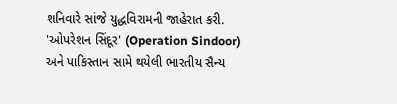શનિવારે સાંજે યુદ્ધવિરામની જાહેરાત કરી. 'ઓપરેશન સિંદૂર' (Operation Sindoor) અને પાકિસ્તાન સામે થયેલી ભારતીય સૈન્ય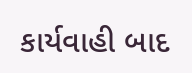કાર્યવાહી બાદ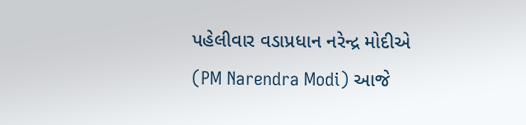પહેલીવાર વડાપ્રધાન નરેન્દ્ર મોદીએ (PM Narendra Modi) આજે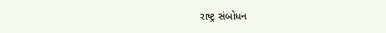રાષ્ટ્ર સંબોધન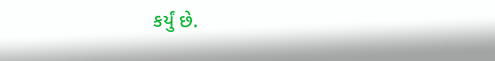કર્યું છે.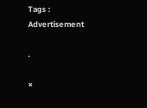Tags :
Advertisement

.

×